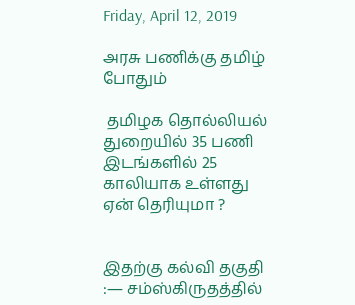Friday, April 12, 2019

அரசு பணிக்கு தமிழ் போதும்

 தமிழக தொல்லியல் துறையில் 35 பணி இடங்களில் 25 காலியாக உள்ளது ஏன் தெரியுமா ?


இதற்கு கல்வி தகுதி :― சம்ஸ்கிருதத்தில்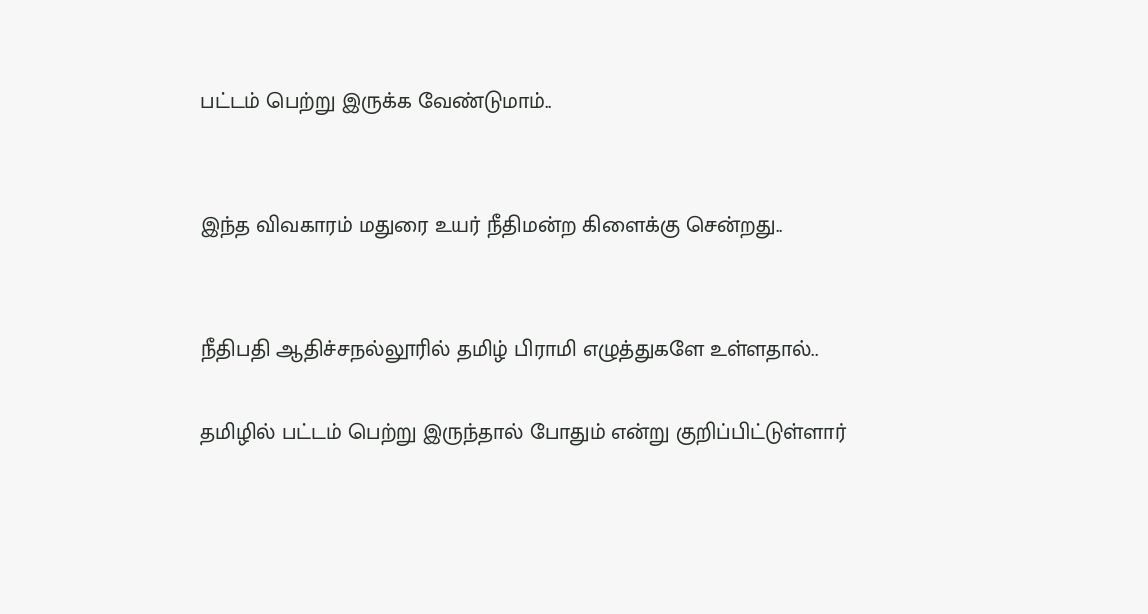பட்டம் பெற்று இருக்க வேண்டுமாம்..


இந்த விவகாரம் மதுரை உயர் நீதிமன்ற கிளைக்கு சென்றது..


நீதிபதி ஆதிச்சநல்லூரில் தமிழ் பிராமி எழுத்துகளே உள்ளதால்..

தமிழில் பட்டம் பெற்று இருந்தால் போதும் என்று குறிப்பிட்டுள்ளார்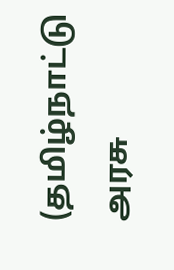(தமிழ்நாட்டு அரசு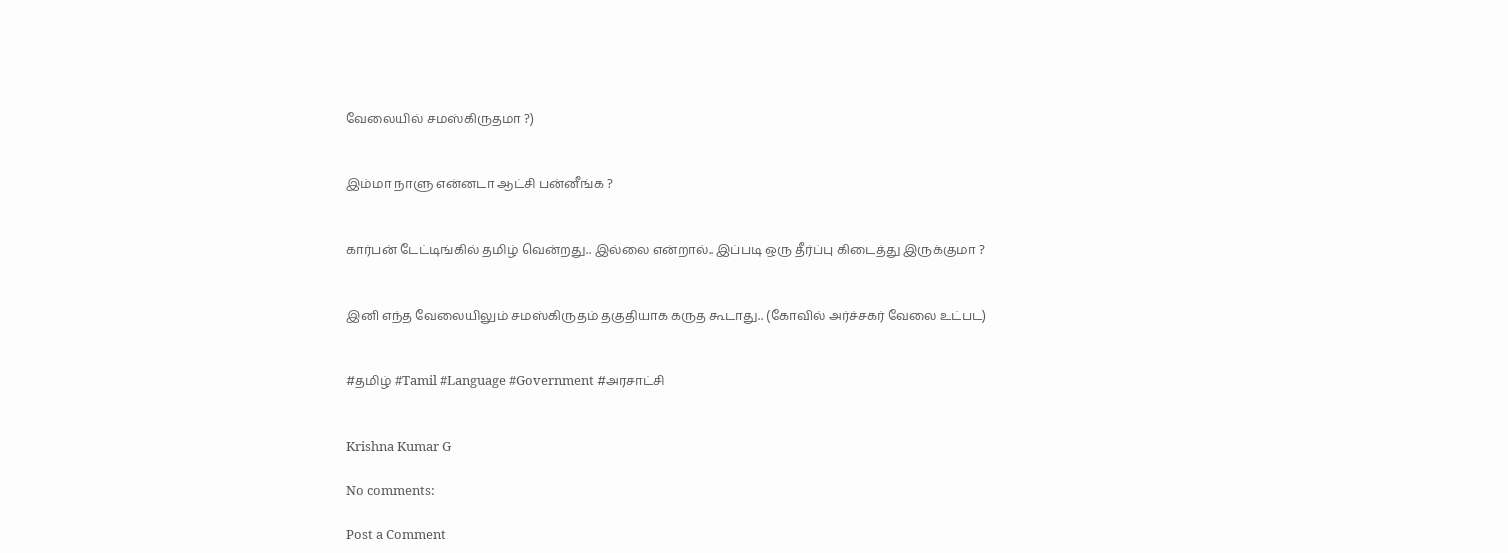வேலையில் சமஸ்கிருதமா ?)


இம்மா நாளு என்னடா ஆட்சி பன்னீங்க ?


கார்பன் டேட்டிங்கில் தமிழ் வென்றது.. இல்லை என்றால்.. இப்படி ஒரு தீர்ப்பு கிடைத்து இருக்குமா ?


இனி எந்த வேலையிலும் சமஸ்கிருதம் தகுதியாக கருத கூடாது.. (கோவில் அர்ச்சகர் வேலை உட்பட)


#தமிழ் #Tamil #Language #Government #அரசாட்சி


Krishna Kumar G

No comments:

Post a Comment